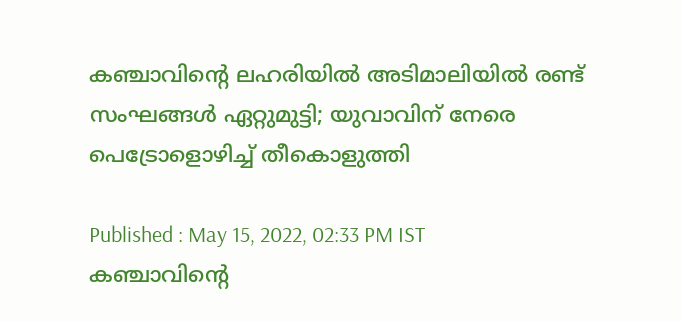കഞ്ചാവിന്‍റെ ലഹരിയില്‍ അടിമാലിയില്‍ രണ്ട് സംഘങ്ങള്‍ ഏറ്റുമുട്ടി; യുവാവിന് നേരെ പെട്രോളൊഴിച്ച് തീകൊളുത്തി

Published : May 15, 2022, 02:33 PM IST
കഞ്ചാവിന്‍റെ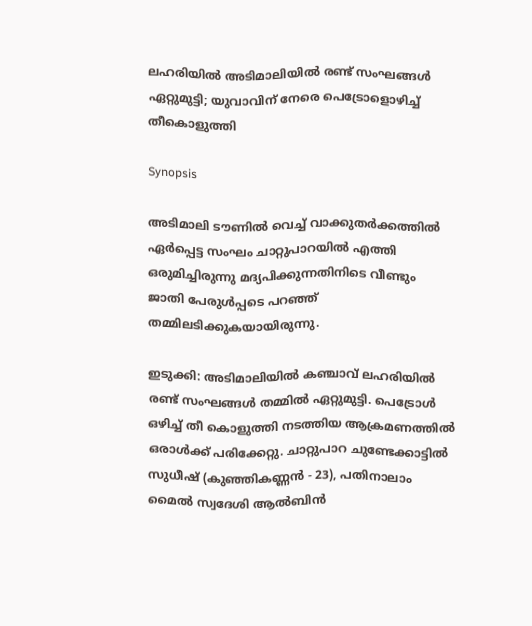ലഹരിയില്‍ അടിമാലിയില്‍ രണ്ട് സംഘങ്ങള്‍  ഏറ്റുമുട്ടി; യുവാവിന് നേരെ പെട്രോളൊഴിച്ച് തീകൊളുത്തി

Synopsis

അടിമാലി ടൗണിൽ വെച്ച് വാക്കുതർക്കത്തിൽ ഏർപ്പെട്ട സംഘം ചാറ്റുപാറയിൽ എത്തി ഒരുമിച്ചിരുന്നു മദ്യപിക്കുന്നതിനിടെ വീണ്ടും ജാതി പേരുൾപ്പടെ പറഞ്ഞ് തമ്മിലടിക്കുകയായിരുന്നു.

ഇടുക്കി: അടിമാലിയിൽ കഞ്ചാവ് ലഹരിയില്‍ രണ്ട് സംഘങ്ങൾ തമ്മിൽ ഏറ്റുമുട്ടി. പെട്രോൾ ഒഴിച്ച് തീ കൊളുത്തി നടത്തിയ ആക്രമണത്തിൽ ഒരാൾക്ക് പരിക്കേറ്റു. ചാറ്റുപാറ ചുണ്ടേക്കാട്ടിൽ സുധീഷ് (കുഞ്ഞികണ്ണൻ - 23), പതിനാലാം മൈൽ സ്വദേശി ആൽബിൻ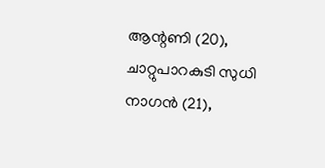ആന്റണി (20), ചാറ്റുപാറകുടി സുധി നാഗൻ (21),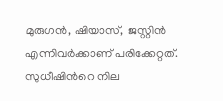മുരുഗൻ, ഷിയാസ്,  ജസ്റ്റിൻ എന്നിവർക്കാണ് പരിക്കേറ്റത്. സുധീഷിന്‍റെ നില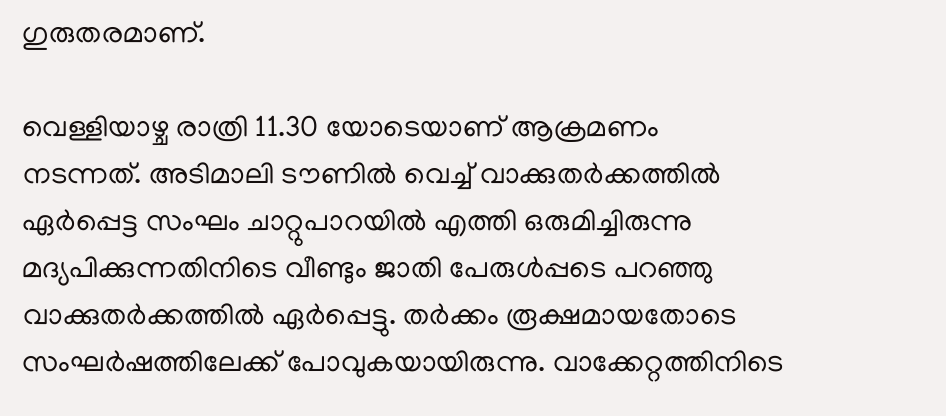ഗുരുതരമാണ്.

വെള്ളിയാഴ്ച രാത്രി 11.30 യോടെയാണ് ആക്രമണം നടന്നത്. അടിമാലി ടൗണിൽ വെച്ച് വാക്കുതർക്കത്തിൽ ഏർപ്പെട്ട സംഘം ചാറ്റുപാറയിൽ എത്തി ഒരുമിച്ചിരുന്നു മദ്യപിക്കുന്നതിനിടെ വീണ്ടും ജാതി പേരുൾപ്പടെ പറഞ്ഞു വാക്കുതർക്കത്തിൽ ഏർപ്പെട്ടു. തര്‍ക്കം രൂക്ഷമായതോടെ സംഘർഷത്തിലേക്ക് പോവുകയായിരുന്നു. വാക്കേറ്റത്തിനിടെ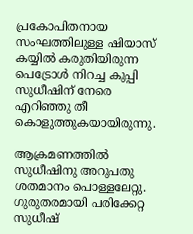പ്രകോപിതനായ സംഘത്തിലുള്ള ഷിയാസ് കയ്യിൽ കരുതിയിരുന്ന പെട്രോൾ നിറച്ച കുപ്പി സുധീഷിന് നേരെ എറിഞ്ഞു തീ കൊളുത്തുകയായിരുന്നു.

ആക്രമണത്തിൽ സുധീഷിനു അറുപതു ശതമാനം പൊള്ളലേറ്റു. ഗുരുതരമായി പരിക്കേറ്റ സുധീഷ്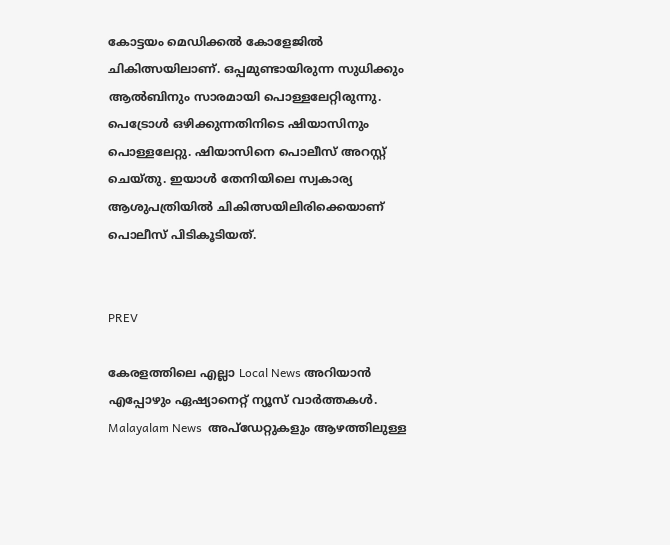കോട്ടയം മെഡിക്കൽ കോളേജിൽ ചികിത്സയിലാണ്. ഒപ്പമുണ്ടായിരുന്ന സുധിക്കും ആൽബിനും സാരമായി പൊള്ളലേറ്റിരുന്നു. പെട്രോൾ ഒഴിക്കുന്നതിനിടെ ഷിയാസിനും പൊള്ളലേറ്റു. ഷിയാസിനെ പൊലീസ് അറസ്റ്റ് ചെയ്തു. ഇയാൾ തേനിയിലെ സ്വകാര്യ ആശുപത്രിയിൽ ചികിത്സയിലിരിക്കെയാണ് പൊലീസ് പിടികൂടിയത്.


PREV

കേരളത്തിലെ എല്ലാ Local News അറിയാൻ എപ്പോഴും ഏഷ്യാനെറ്റ് ന്യൂസ് വാർത്തകൾ. Malayalam News  അപ്‌ഡേറ്റുകളും ആഴത്തിലുള്ള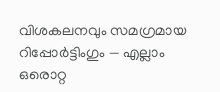വിശകലനവും സമഗ്രമായ റിപ്പോർട്ടിംഗും — എല്ലാം ഒരൊറ്റ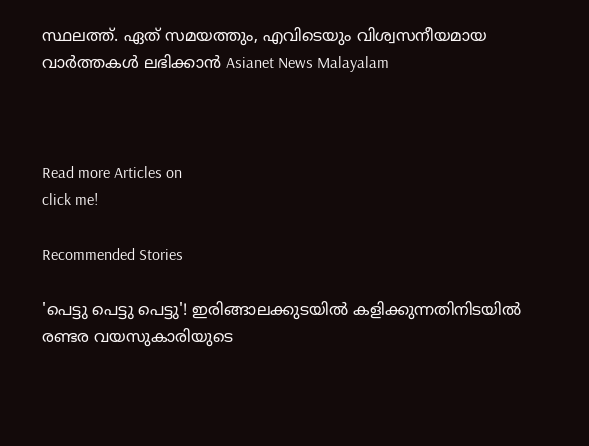സ്ഥലത്ത്. ഏത് സമയത്തും, എവിടെയും വിശ്വസനീയമായ വാർത്തകൾ ലഭിക്കാൻ Asianet News Malayalam



Read more Articles on
click me!

Recommended Stories

'പെട്ടു പെട്ടു പെട്ടു'! ഇരിങ്ങാലക്കുടയിൽ കളിക്കുന്നതിനിടയിൽ രണ്ടര വയസുകാരിയുടെ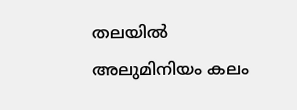തലയിൽ അലുമിനിയം കലം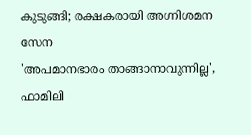കുടുങ്ങി; രക്ഷകരായി അഗ്നിശമന സേന
'അപമാനഭാരം താങ്ങാനാവുന്നില്ല', ഫാമിലി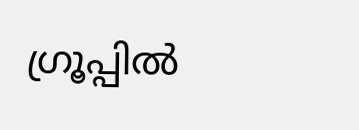ഗ്രൂപ്പിൽ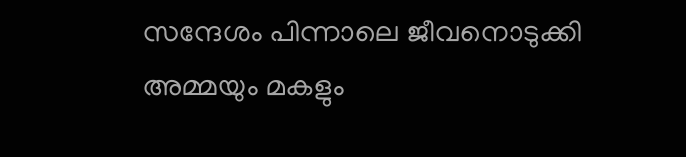സന്ദേശം പിന്നാലെ ജീവനൊടുക്കി അമ്മയും മകളും